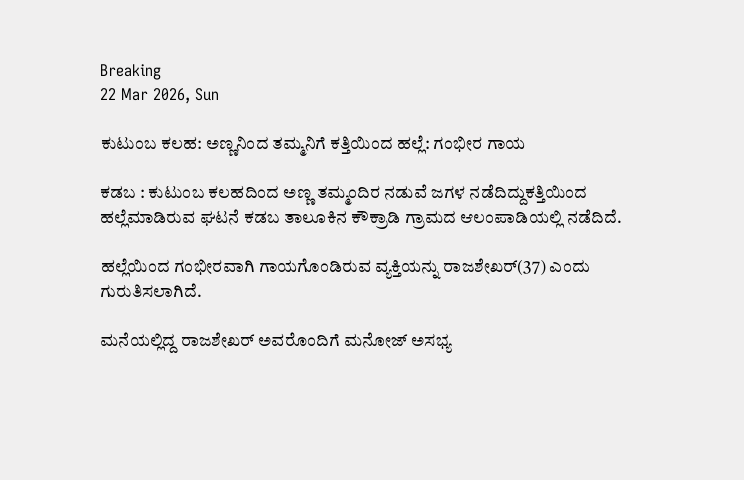Breaking
22 Mar 2026, Sun

ಕುಟುಂಬ ಕಲಹ: ಅಣ್ಣನಿಂದ ತಮ್ಮನಿಗೆ ಕತ್ತಿಯಿಂದ ಹಲ್ಲೆ: ಗಂಭೀರ ಗಾಯ

ಕಡಬ : ಕುಟುಂಬ ಕಲಹದಿಂದ ಅಣ್ಣ ತಮ್ಮಂದಿರ ನಡುವೆ ಜಗಳ ನಡೆದಿದ್ದುಕತ್ತಿಯಿಂದ ಹಲ್ಲೆಮಾಡಿರುವ ಘಟನೆ ಕಡಬ ತಾಲೂಕಿನ ಕೌಕ್ರಾಡಿ ಗ್ರಾಮದ ಆಲಂಪಾಡಿಯಲ್ಲಿ ನಡೆದಿದೆ.

ಹಲ್ಲೆಯಿಂದ ಗಂಭೀರವಾಗಿ ಗಾಯಗೊಂಡಿರುವ ವ್ಯಕ್ತಿಯನ್ನು ರಾಜಶೇಖರ್(37) ಎಂದು ಗುರುತಿಸಲಾಗಿದೆ.

ಮನೆಯಲ್ಲಿದ್ದ ರಾಜಶೇಖರ್ ಅವರೊಂದಿಗೆ ಮನೋಜ್ ಅಸಭ್ಯ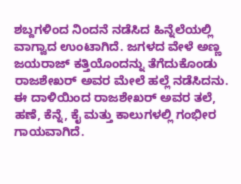ಶಬ್ದಗಳಿಂದ ನಿಂದನೆ ನಡೆಸಿದ ಹಿನ್ನೆಲೆಯಲ್ಲಿ ವಾಗ್ವಾದ ಉಂಟಾಗಿದೆ. ಜಗಳದ ವೇಳೆ ಅಣ್ಣ ಜಯರಾಜ್ ಕತ್ತಿಯೊಂದನ್ನು ತೆಗೆದುಕೊಂಡು ರಾಜಶೇಖರ್ ಅವರ ಮೇಲೆ ಹಲ್ಲೆ ನಡೆಸಿದನು. ಈ ದಾಳಿಯಿಂದ ರಾಜಶೇಖರ್ ಅವರ ತಲೆ, ಹಣೆ, ಕೆನ್ನೆ, ಕೈ ಮತ್ತು ಕಾಲುಗಳಲ್ಲಿ ಗಂಭೀರ ಗಾಯವಾಗಿದೆ.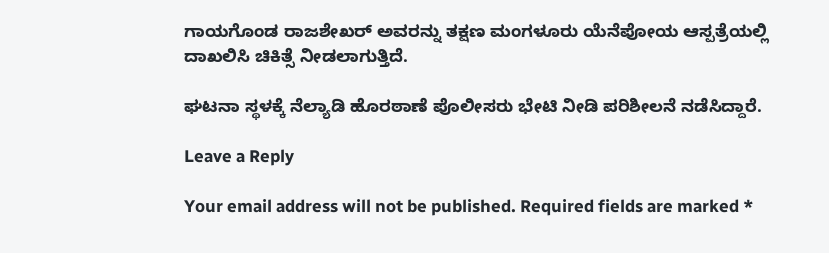ಗಾಯಗೊಂಡ ರಾಜಶೇಖರ್ ಅವರನ್ನು ತಕ್ಷಣ ಮಂಗಳೂರು ಯೆನೆಪೋಯ ಆಸ್ಪತ್ರೆಯಲ್ಲಿ ದಾಖಲಿಸಿ ಚಿಕಿತ್ಸೆ ನೀಡಲಾಗುತ್ತಿದೆ.

ಘಟನಾ ಸ್ಥಳಕ್ಕೆ ನೆಲ್ಯಾಡಿ ಹೊರಠಾಣೆ ಪೊಲೀಸರು ಭೇಟಿ ನೀಡಿ ಪರಿಶೀಲನೆ ನಡೆಸಿದ್ದಾರೆ.

Leave a Reply

Your email address will not be published. Required fields are marked *